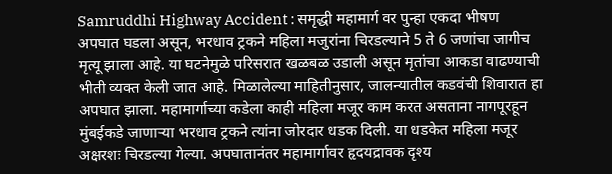Samruddhi Highway Accident : समृद्धी महामार्ग वर पुन्हा एकदा भीषण अपघात घडला असून, भरधाव ट्रकने महिला मजुरांना चिरडल्याने 5 ते 6 जणांचा जागीच मृत्यू झाला आहे. या घटनेमुळे परिसरात खळबळ उडाली असून मृतांचा आकडा वाढण्याची भीती व्यक्त केली जात आहे. मिळालेल्या माहितीनुसार, जालन्यातील कडवंची शिवारात हा अपघात झाला. महामार्गाच्या कडेला काही महिला मजूर काम करत असताना नागपूरहून मुंबईकडे जाणाऱ्या भरधाव ट्रकने त्यांना जोरदार धडक दिली. या धडकेत महिला मजूर अक्षरशः चिरडल्या गेल्या. अपघातानंतर महामार्गावर हृदयद्रावक दृश्य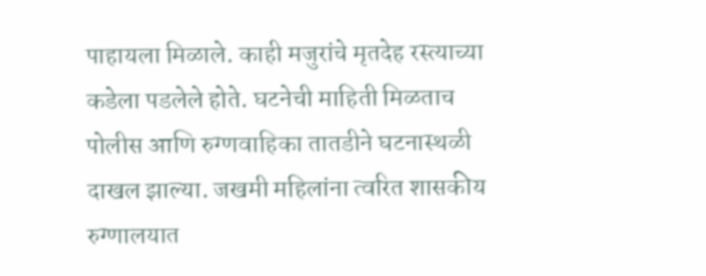पाहायला मिळाले. काही मजुरांचे मृतदेह रस्त्याच्या कडेला पडलेले होते. घटनेची माहिती मिळताच पोलीस आणि रुग्णवाहिका तातडीने घटनास्थळी दाखल झाल्या. जखमी महिलांना त्वरित शासकीय रुग्णालयात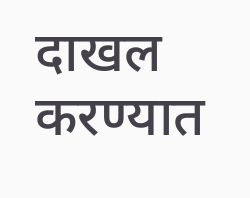दाखल करण्यात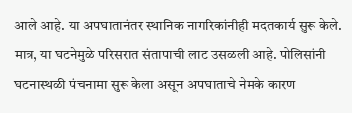आले आहे. या अपघातानंतर स्थानिक नागरिकांनीही मदतकार्य सुरू केले. मात्र, या घटनेमुळे परिसरात संतापाची लाट उसळली आहे. पोलिसांनी घटनास्थळी पंचनामा सुरू केला असून अपघाताचे नेमके कारण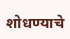शोधण्याचे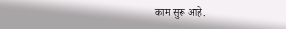काम सुरू आहे.